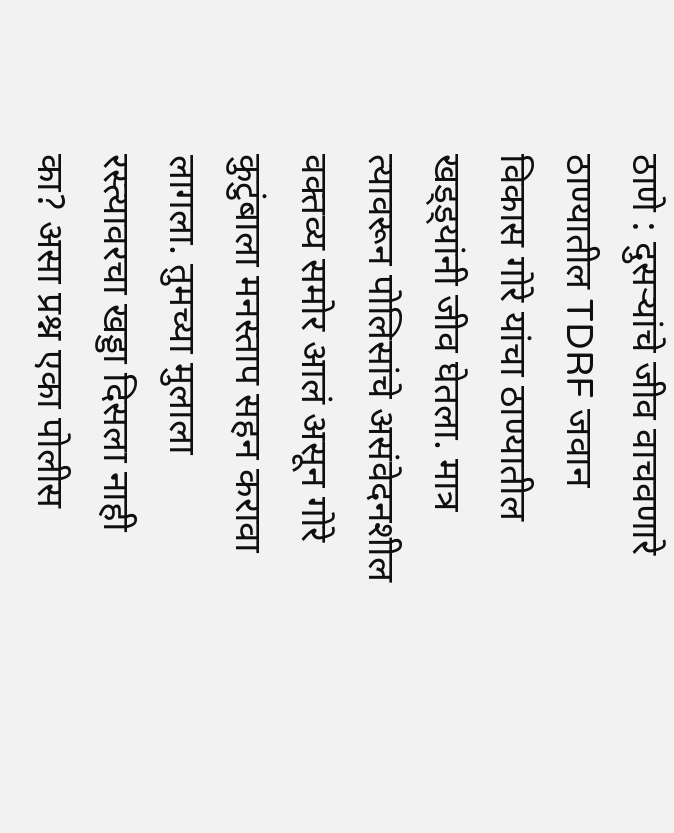ठाणे : दुसऱ्यांचे जीव वाचवणारे ठाण्यातील TDRF जवान विकास गोरे यांचा ठाण्यातील खड्ड्यांनी जीव घेतला. मात्र त्यावरून पोलिसांचे असंवेदनशील वक्तव्य समोर आलं असून गोरे कुटुंबाला मनस्ताप सहन करावा लागला. तुमच्या मुलाला रस्त्यावरचा खड्डा दिसला नाही का? असा प्रश्न एका पोलीस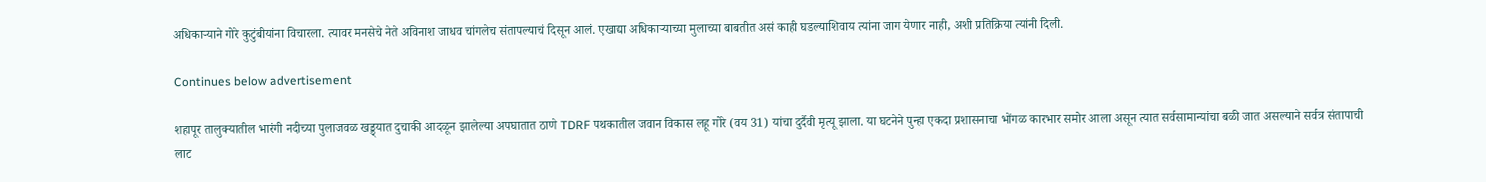अधिकाऱ्याने गोरे कुटुंबीयांना विचारला. त्यावर मनसेचे नेते अविनाश जाधव चांगलेच संतापल्याचं दिसून आलं. एखाद्या अधिकाऱ्याच्या मुलाच्या बाबतीत असं काही घडल्याशिवाय त्यांना जाग येणार नाही, अशी प्रतिक्रिया त्यांनी दिली.

Continues below advertisement

शहापूर तालुक्यातील भारंगी नदीच्या पुलाजवळ खड्ड्यात दुचाकी आदळून झालेल्या अपघातात ठाणे TDRF पथकातील जवान विकास लहू गोरे (वय 31) यांचा दुर्दैवी मृत्यू झाला. या घटनेने पुन्हा एकदा प्रशासनाचा भोंगळ कारभार समोर आला असून त्यात सर्वसामान्यांचा बळी जात असल्याने सर्वत्र संतापाची लाट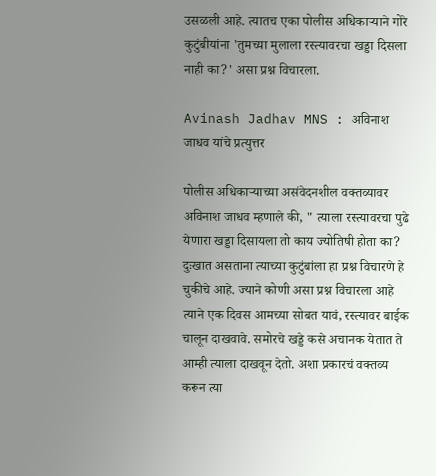उसळली आहे. त्यातच एका पोलीस अधिकाऱ्याने गोरे कुटुंबीयांना 'तुमच्या मुलाला रस्त्यावरचा खड्डा दिसला नाही का?' असा प्रश्न विचारला.

Avinash Jadhav MNS : अविनाश जाधव यांचे प्रत्युत्तर

पोलीस अधिकाऱ्याच्या असंवेदनशील वक्तव्यावर अविनाश जाधव म्हणाले की, " त्याला रस्त्यावरचा पुढे येणारा खड्डा दिसायला तो काय ज्योतिषी होता का? दुःखात असताना त्याच्या कुटुंबांला हा प्रश्न विचारणे हे चुकीचे आहे. ज्याने कोणी असा प्रश्न विचारला आहे त्याने एक दिवस आमच्या सोबत यावं, रस्त्यावर बाईक चालून दाखवावे. समोरचे खड्डे कसे अचानक येतात ते आम्ही त्याला दाखवून देतो. अशा प्रकारचं वक्तव्य करून त्या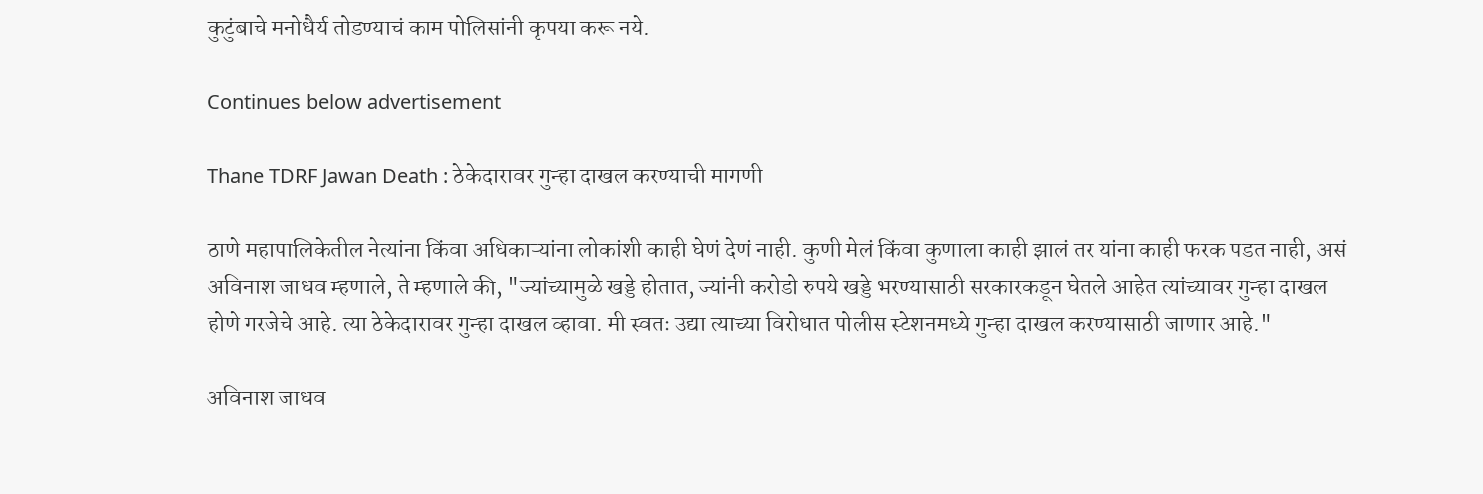कुटुंबाचे मनोधैर्य तोडण्याचं काम पोलिसांनी कृपया करू नये.

Continues below advertisement

Thane TDRF Jawan Death : ठेकेदारावर गुन्हा दाखल करण्याची मागणी

ठाणे महापालिकेतील नेत्यांना किंवा अधिकाऱ्यांना लोकांशी काही घेणं देणं नाही. कुणी मेलं किंवा कुणाला काही झालं तर यांना काही फरक पडत नाही, असं अविनाश जाधव म्हणाले, ते म्हणाले की, "ज्यांच्यामुळे खड्डे होतात, ज्यांनी करोडो रुपये खड्डे भरण्यासाठी सरकारकडून घेतले आहेत त्यांच्यावर गुन्हा दाखल होणे गरजेचे आहे. त्या ठेकेदारावर गुन्हा दाखल व्हावा. मी स्वतः उद्या त्याच्या विरोधात पोलीस स्टेशनमध्ये गुन्हा दाखल करण्यासाठी जाणार आहे."

अविनाश जाधव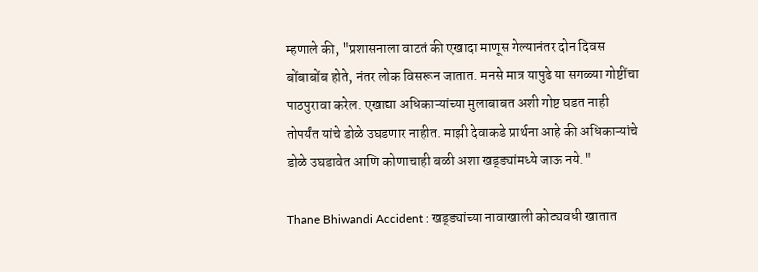म्हणाले की, "प्रशासनाला वाटतं की एखादा माणूस गेल्यानंतर दोन दिवस बोंबाबोंब होते, नंतर लोक विसरून जातात. मनसे मात्र यापुढे या सगळ्या गोष्टींचा पाठपुरावा करेल. एखाद्या अधिकाऱ्यांच्या मुलाबाबत अशी गोष्ट घडत नाही तोपर्यंत यांचे डोळे उघडणार नाहीत. माझी देवाकडे प्रार्थना आहे की अधिकाऱ्यांचे डोळे उघडावेत आणि कोणाचाही बळी अशा खड्ड्यांमध्ये जाऊ नये."

Thane Bhiwandi Accident : खड्ड्यांच्या नावाखाली कोट्यवधी खातात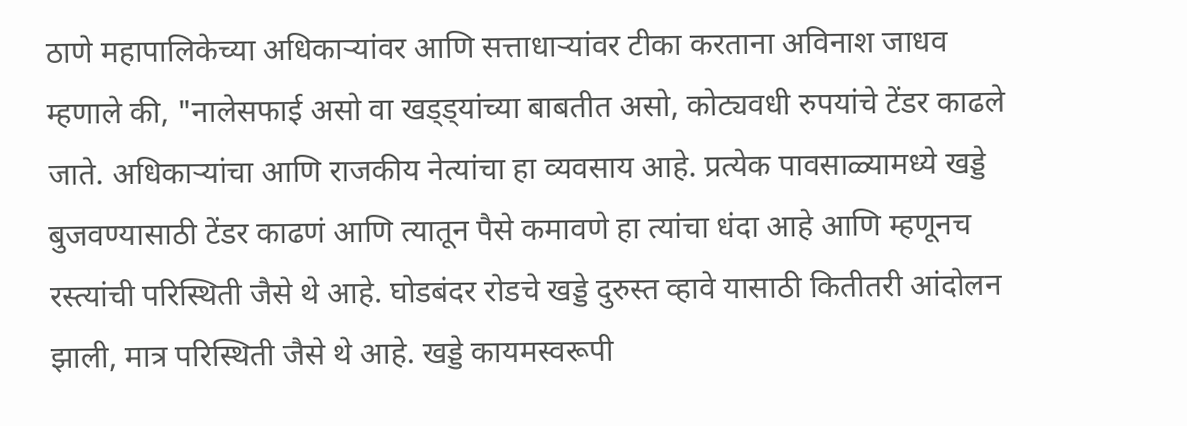ठाणे महापालिकेच्या अधिकाऱ्यांवर आणि सत्ताधाऱ्यांवर टीका करताना अविनाश जाधव म्हणाले की, "नालेसफाई असो वा खड्ड्यांच्या बाबतीत असो, कोट्यवधी रुपयांचे टेंडर काढले जाते. अधिकाऱ्यांचा आणि राजकीय नेत्यांचा हा व्यवसाय आहे. प्रत्येक पावसाळ्यामध्ये खड्डे बुजवण्यासाठी टेंडर काढणं आणि त्यातून पैसे कमावणे हा त्यांचा धंदा आहे आणि म्हणूनच रस्त्यांची परिस्थिती जैसे थे आहे. घोडबंदर रोडचे खड्डे दुरुस्त व्हावे यासाठी कितीतरी आंदोलन झाली, मात्र परिस्थिती जैसे थे आहे. खड्डे कायमस्वरूपी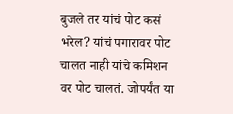बुजले तर यांचं पोट कसं भरेल? यांचं पगारावर पोट चालत नाही यांचे कमिशन वर पोट चालतं. जोपर्यंत या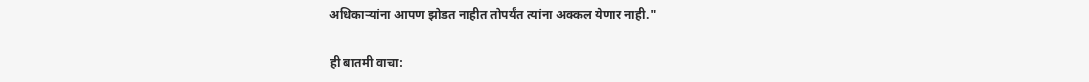अधिकाऱ्यांना आपण झोडत नाहीत तोपर्यंत त्यांना अक्कल येणार नाही."

ही बातमी वाचा: